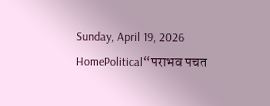Sunday, April 19, 2026
HomePolitical“पराभव पचत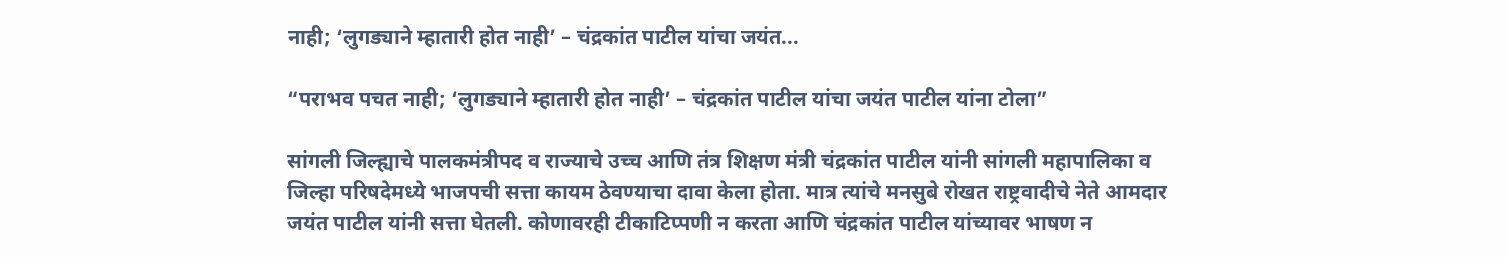नाही; ‘लुगड्याने म्हातारी होत नाही’ – चंद्रकांत पाटील यांचा जयंत...

“पराभव पचत नाही; ‘लुगड्याने म्हातारी होत नाही’ – चंद्रकांत पाटील यांचा जयंत पाटील यांना टोला”

सांगली जिल्ह्याचे पालकमंत्रीपद व राज्याचे उच्च आणि तंत्र शिक्षण मंत्री चंद्रकांत पाटील यांनी सांगली महापालिका व जिल्हा परिषदेमध्ये भाजपची सत्ता कायम ठेवण्याचा दावा केला होता. मात्र त्यांचे मनसुबे रोखत राष्ट्रवादीचे नेते आमदार  जयंत पाटील यांनी सत्ता घेतली. कोणावरही टीकाटिप्पणी न करता आणि चंद्रकांत पाटील यांच्यावर भाषण न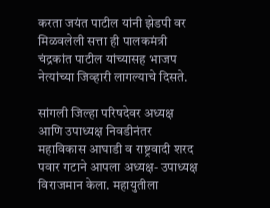करता जयंत पाटील यांनी झेडपी वर मिळवलेली सत्ता ही पालकमंत्री चंद्रकांत पाटील यांच्यासह भाजप नेत्यांच्या जिव्हारी लागल्याचे दिसते.

सांगली जिल्हा परिषदेवर अध्यक्ष आणि उपाध्यक्ष निवडीनंतर महाविकास आघाडी व राष्ट्रवादी शरद पवार गटाने आपला अध्यक्ष- उपाध्यक्ष विराजमान केला. महायुतीला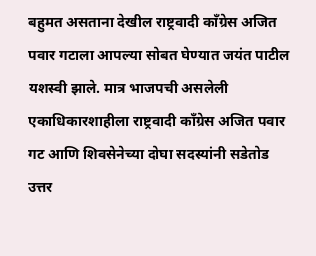बहुमत असताना देखील राष्ट्रवादी काँग्रेस अजित पवार गटाला आपल्या सोबत घेण्यात जयंत पाटील यशस्वी झाले. मात्र भाजपची असलेली एकाधिकारशाहीला राष्ट्रवादी काँग्रेस अजित पवार गट आणि शिवसेनेच्या दोघा सदस्यांनी सडेतोड उत्तर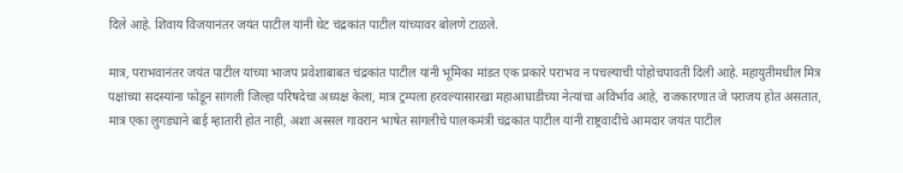दिले आहे. शिवाय विजयानंतर जयंत पाटील यांनी थेट चंद्रकांत पाटील यांच्यावर बोलणे टाळले.

मात्र, पराभवानंतर जयंत पाटील यांच्या भाजप प्रवेशाबाबत चंद्रकांत पाटील यांनी भूमिका मांडत एक प्रकारे पराभव न पचल्याची पोहोचपावती दिली आहे. महायुतीमधील मित्र पक्षांच्या सदस्यांना फोडून सांगली जिल्हा परिषदेचा अध्यक्ष केला, मात्र ट्रम्पला हरवल्यासारखा महाआघाडीच्या नेत्यांचा अविर्भाव आहे, राजकारणात जे पराजय होत असतात, मात्र एका लुगड्याने बाई म्हातारी होत नाही, अशा अस्सल गावरान भाषेत सांगलीचे पालकमंत्री चंद्रकांत पाटील यांनी राष्ट्रवादीचे आमदार जयंत पाटील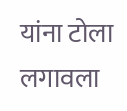यांना टोला लगावला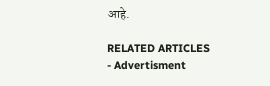आहे.

RELATED ARTICLES
- Advertisment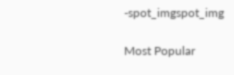-spot_imgspot_img

Most Popular